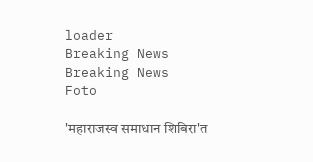loader
Breaking News
Breaking News
Foto

'महाराजस्व समाधान शिबिरा'त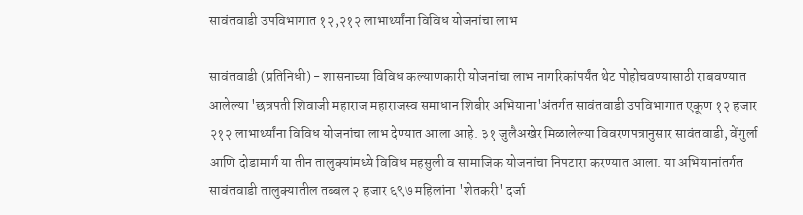सावंतवाडी उपविभागात १२,२१२ लाभार्थ्यांना विविध योजनांचा लाभ

सावंतवाडी (प्रतिनिधी) - शासनाच्या विविध कल्याणकारी योजनांचा लाभ नागरिकांपर्यंत थेट पोहोचवण्यासाठी राबवण्यात आलेल्या 'छत्रपती शिवाजी महाराज महाराजस्व समाधान शिबीर अभियाना'अंतर्गत सावंतवाडी उपविभागात एकूण १२ हजार २१२ लाभार्थ्यांना विविध योजनांचा लाभ देण्यात आला आहे. ३१ जुलैअखेर मिळालेल्या विवरणपत्रानुसार सावंतवाडी, वेंगुर्ला आणि दोडामार्ग या तीन तालुक्यांमध्ये विविध महसुली व सामाजिक योजनांचा निपटारा करण्यात आला. या अभियानांतर्गत सावंतवाडी तालुक्यातील तब्बल २ हजार ६९७ महिलांना 'शेतकरी' दर्जा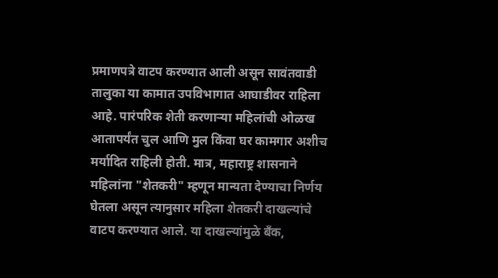प्रमाणपत्रे वाटप करण्यात आली असून सावंतवाडी तालुका या कामात उपविभागात आघाडीवर राहिला आहे. पारंपरिक शेती करणाऱ्या महिलांची ओळख आतापर्यंत चुल आणि मुल किंवा घर कामगार अशीच मर्यादित राहिली होती. मात्र, महाराष्ट्र शासनाने महिलांना "शेतकरी" म्हणून मान्यता देण्याचा निर्णय घेतला असून त्यानुसार महिला शेतकरी दाखल्यांचे वाटप करण्यात आले. या दाखल्यांमुळे बँक,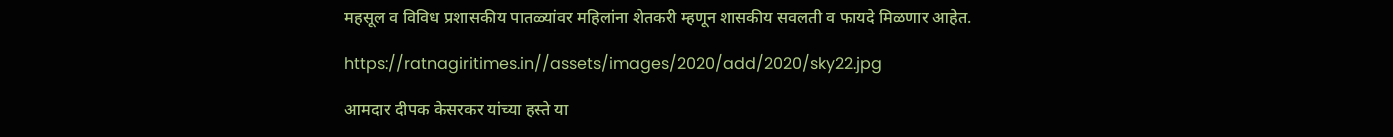महसूल व विविध प्रशासकीय पातळ्यांवर महिलांना शेतकरी म्हणून शासकीय सवलती व फायदे मिळणार आहेत.

https://ratnagiritimes.in//assets/images/2020/add/2020/sky22.jpg

आमदार दीपक केसरकर यांच्या हस्ते या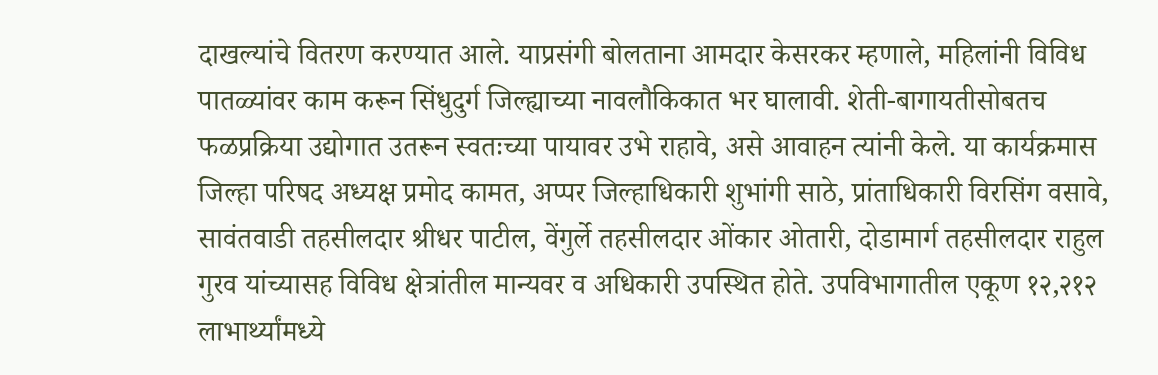दाखल्यांचे वितरण करण्यात आले. याप्रसंगी बोलताना आमदार केसरकर म्हणाले, महिलांनी विविध पातळ्यांवर काम करून सिंधुदुर्ग जिल्ह्याच्या नावलौकिकात भर घालावी. शेती-बागायतीसोबतच फळप्रक्रिया उद्योगात उतरून स्वतःच्या पायावर उभे राहावे, असे आवाहन त्यांनी केले. या कार्यक्रमास जिल्हा परिषद अध्यक्ष प्रमोद कामत, अप्पर जिल्हाधिकारी शुभांगी साठे, प्रांताधिकारी विरसिंग वसावे, सावंतवाडी तहसीलदार श्रीधर पाटील, वेंगुर्ले तहसीलदार ओंकार ओतारी, दोडामार्ग तहसीलदार राहुल गुरव यांच्यासह विविध क्षेत्रांतील मान्यवर व अधिकारी उपस्थित होते. उपविभागातील एकूण १२,२१२ लाभार्थ्यांमध्ये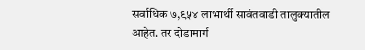सर्वाधिक ७,९५४ लाभार्थी सावंतवाडी तालुक्यातील आहेत. तर दोडामार्ग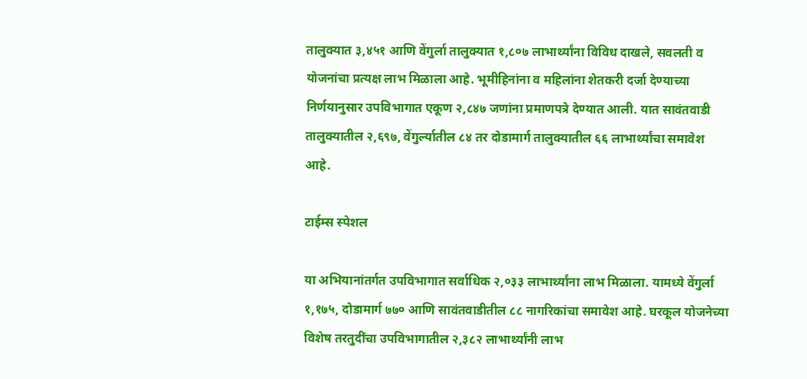तालुक्यात ३,४५१ आणि वेंगुर्ला तालुक्यात १,८०७ लाभार्थ्यांना विविध दाखले, सवलती व योजनांचा प्रत्यक्ष लाभ मिळाला आहे. भूमीहिनांना व महिलांना शेतकरी दर्जा देण्याच्या निर्णयानुसार उपविभागात एकूण २,८४७ जणांना प्रमाणपत्रे देण्यात आली. यात सावंतवाडी तालुक्यातील २,६९७, वेंगुर्ल्यातील ८४ तर दोडामार्ग तालुक्यातील ६६ लाभार्थ्यांचा समावेश आहे.

टाईम्स स्पेशल

या अभियानांतर्गत उपविभागात सर्वाधिक २,०३३ लाभार्थ्यांना लाभ मिळाला. यामध्ये वेंगुर्ला १,१७५, दोडामार्ग ७७० आणि सावंतवाडीतील ८८ नागरिकांचा समावेश आहे. घरकूल योजनेच्या विशेष तरतुदींचा उपविभागातील २,३८२ लाभार्थ्यांनी लाभ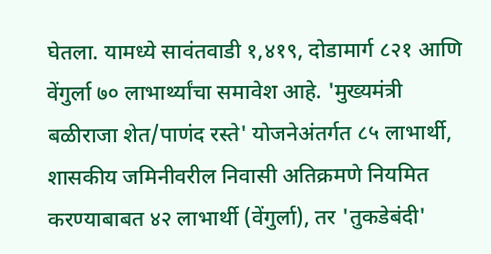घेतला. यामध्ये सावंतवाडी १,४१९, दोडामार्ग ८२१ आणि वेंगुर्ला ७० लाभार्थ्यांचा समावेश आहे. 'मुख्यमंत्री बळीराजा शेत/पाणंद रस्ते' योजनेअंतर्गत ८५ लाभार्थी, शासकीय जमिनीवरील निवासी अतिक्रमणे नियमित करण्याबाबत ४२ लाभार्थी (वेंगुर्ला), तर 'तुकडेबंदी'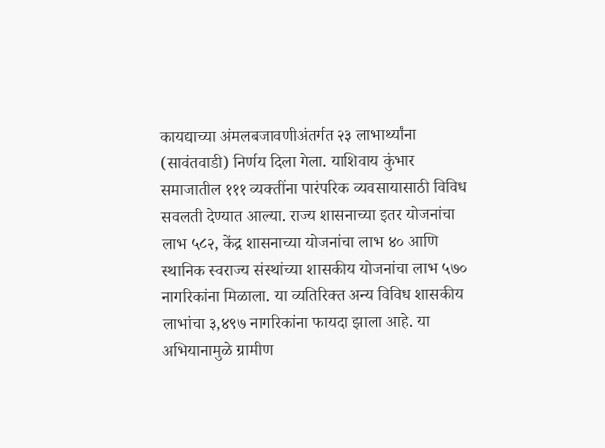कायद्याच्या अंमलबजावणीअंतर्गत २३ लाभार्थ्यांना (सावंतवाडी) निर्णय दिला गेला. याशिवाय कुंभार समाजातील १११ व्यक्तींना पारंपरिक व्यवसायासाठी विविध सवलती देण्यात आल्या. राज्य शासनाच्या इतर योजनांचा लाभ ५८२, केंद्र शासनाच्या योजनांचा लाभ ४० आणि स्थानिक स्वराज्य संस्थांच्या शासकीय योजनांचा लाभ ५७० नागरिकांना मिळाला. या व्यतिरिक्त अन्य विविध शासकीय लाभांचा ३,४९७ नागरिकांना फायदा झाला आहे. या अभियानामुळे ग्रामीण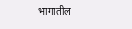भागातील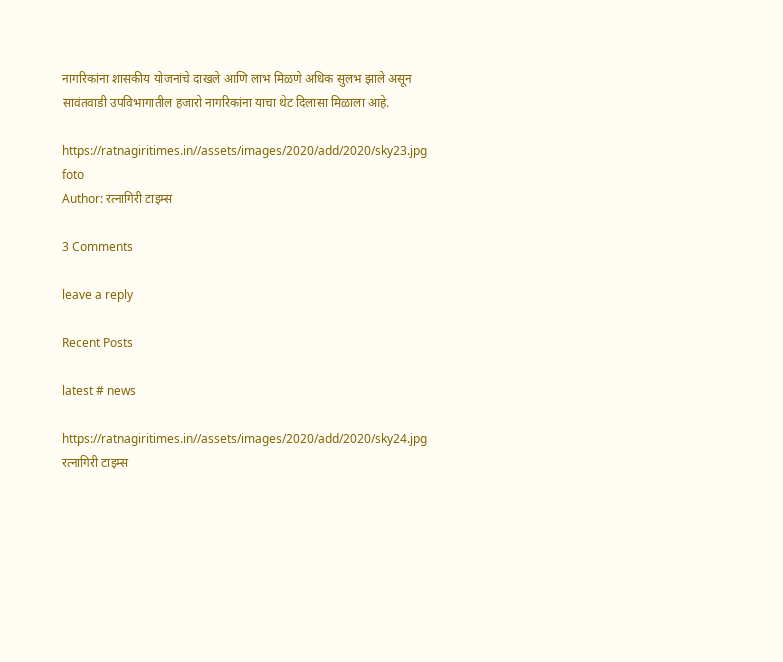नागरिकांना शासकीय योजनांचे दाखले आणि लाभ मिळणे अधिक सुलभ झाले असून सावंतवाडी उपविभागातील हजारो नागरिकांना याचा थेट दिलासा मिळाला आहे.

https://ratnagiritimes.in//assets/images/2020/add/2020/sky23.jpg
foto
Author: रत्नागिरी टाइम्स

3 Comments

leave a reply

Recent Posts

latest # news

https://ratnagiritimes.in//assets/images/2020/add/2020/sky24.jpg
रत्नागिरी टाइम्स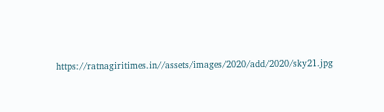https://ratnagiritimes.in//assets/images/2020/add/2020/sky21.jpg